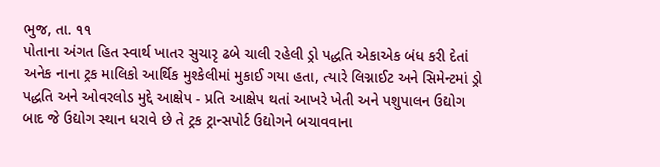ભુજ, તા. ૧૧
પોતાના અંગત હિત સ્વાર્થ ખાતર સુચારૃ ઢબે ચાલી રહેલી ડ્રો પદ્ધતિ એકાએક બંધ કરી દેતાં અનેક નાના ટ્રક માલિકો આર્થિક મુશ્કેલીમાં મુકાઈ ગયા હતા, ત્યારે લિગ્નાઈટ અને સિમેન્ટમાં ડ્રો પદ્ધતિ અને ઓવરલોડ મુદ્દે આક્ષેપ - પ્રતિ આક્ષેપ થતાં આખરે ખેતી અને પશુપાલન ઉદ્યોગ બાદ જે ઉદ્યોગ સ્થાન ધરાવે છે તે ટ્રક ટ્રાન્સપોર્ટ ઉદ્યોગને બચાવવાના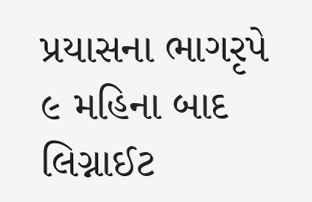પ્રયાસના ભાગરૃપે ૯ મહિના બાદ લિગ્નાઈટ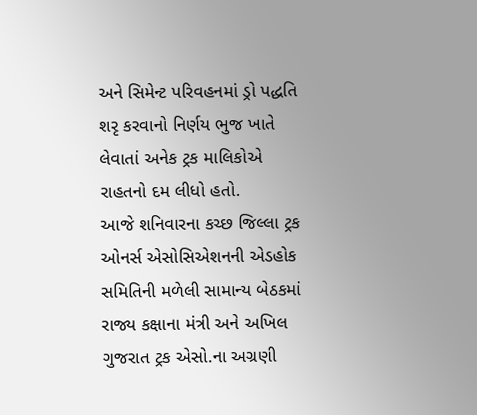અને સિમેન્ટ પરિવહનમાં ડ્રો પદ્ધતિ શરૃ કરવાનો નિર્ણય ભુજ ખાતે લેવાતાં અનેક ટ્રક માલિકોએ રાહતનો દમ લીધો હતો.
આજે શનિવારના કચ્છ જિલ્લા ટ્રક ઓનર્સ એસોસિએશનની એડહોક સમિતિની મળેલી સામાન્ય બેઠકમાં રાજ્ય કક્ષાના મંત્રી અને અખિલ ગુજરાત ટ્રક એસો.ના અગ્રણી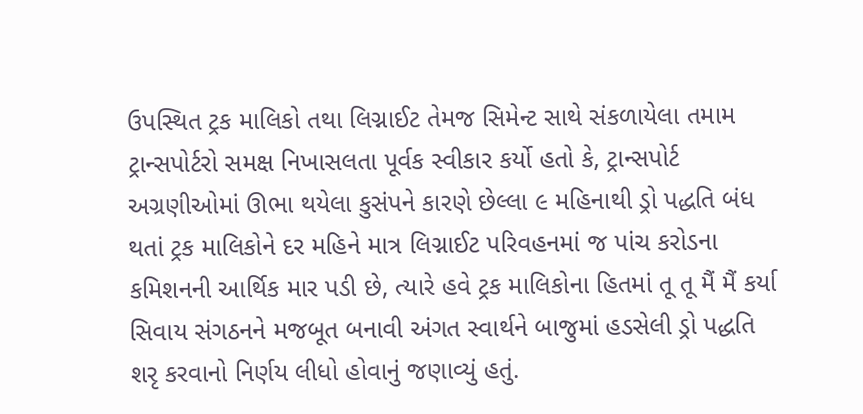ઉપસ્થિત ટ્રક માલિકો તથા લિગ્નાઈટ તેમજ સિમેન્ટ સાથે સંકળાયેલા તમામ ટ્રાન્સપોર્ટરો સમક્ષ નિખાસલતા પૂર્વક સ્વીકાર કર્યો હતો કે, ટ્રાન્સપોર્ટ અગ્રણીઓમાં ઊભા થયેલા કુસંપને કારણે છેલ્લા ૯ મહિનાથી ડ્રો પદ્ધતિ બંધ થતાં ટ્રક માલિકોને દર મહિને માત્ર લિગ્નાઈટ પરિવહનમાં જ પાંચ કરોડના કમિશનની આર્થિક માર પડી છે, ત્યારે હવે ટ્રક માલિકોના હિતમાં તૂ તૂ મૈં મૈં કર્યા સિવાય સંગઠનને મજબૂત બનાવી અંગત સ્વાર્થને બાજુમાં હડસેલી ડ્રો પદ્ધતિ શરૃ કરવાનો નિર્ણય લીધો હોવાનું જણાવ્યું હતું.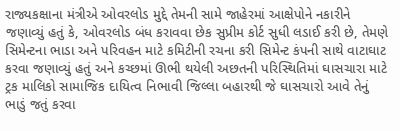રાજ્યકક્ષાના મંત્રીએ ઓવરલોડ મુદ્દે તેમની સામે જાહેરમાં આક્ષેપોને નકારીને જણાવ્યું હતું કે, ઓવરલોડ બંધ કરાવવા છેક સુપ્રીમ કોર્ટ સુધી લડાઈ કરી છે, તેમણે સિમેન્ટના ભાડા અને પરિવહન માટે કમિટીની રચના કરી સિમેન્ટ કંપની સાથે વાટાઘાટ કરવા જણાવ્યું હતું અને કચ્છમાં ઊભી થયેલી અછતની પરિસ્થિતિમાં ઘાસચારા માટે ટ્રક માલિકો સામાજિક દાયિત્વ નિભાવી જિલ્લા બહારથી જે ઘાસચારો આવે તેનું ભાડું જતું કરવા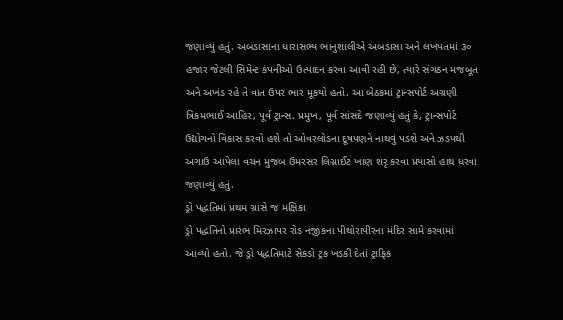જણાવ્યું હતું. અબડાસાના ધારાસભ્ય ભાનુશાલીએ અબડાસા અને લખપતમાં ૩૦ હજાર જેટલી સિમેન્ટ કંપનીઓ ઉત્પાદન કરવા આવી રહી છે, ત્યારે સંગઠન મજબૂત અને અખંડ રહે તે વાત ઉપર ભાર મૂકયો હતો. આ બેઠકમાં ટ્રાન્સપોર્ટ અગ્રણી ત્રિકમભાઈ આહિર, પૂર્વ ટ્રાન્સ. પ્રમુખ, પૂર્વ સાંસદે જણાવ્યું હતું કે, ટ્રાન્સપોર્ટ ઉદ્યોગનો વિકાસ કરવો હશે તો ઓવરલોડના દૂષપણને નાથવું પડશે અને ઝડપથી અગાઉ આપેલા વચન મુજબ ઉમરસર લિગ્નાઈટ ખાણ શરૃ કરવા પ્રયાસો હાથ ધરવા જણાવ્યું હતું.
ડ્રો પદ્ધતિમાં પ્રથમ ગ્રાસે જ મક્ષિકા
ડ્રો પદ્ધતિનો પ્રારંભ મિરઝાપર રોડ નજીકના પીથોરાપીરના મંદિર સામે કરવામાં આવ્યો હતો. જે ડ્રો પદ્ધતિમાટે સેકડો ટ્રક ખડકી દેતાં ટ્રાફિક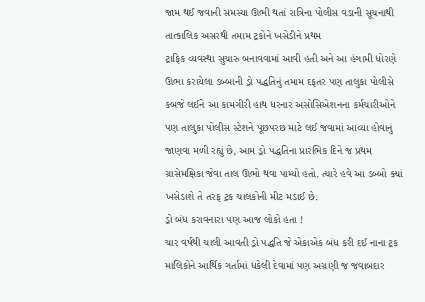જામ થઈ જવાની સમસ્યા ઊભી થતાં રાત્રિના પોલીસ વડાની સૂચનાથી તાત્કાલિક અસરથી તમામ ટ્રકોને ખસેડીને પ્રથમ
ટ્રાફિક વ્યવસ્થા સુચારુ બનાવવામાં આવી હતી અને આ હંગામી ધોરણે ઊભા કરાયેલા ડબ્બાની ડ્રો પદ્ધતિનું તમામ દફતર પણ તાલુકા પોલીસે કબજે લઈને આ કામગીરી હાથ ધરનાર અસોસિએશનના કર્મચારીઓને પણ તાલુકા પોલીસ સ્ટેશને પૂછપરછ માટે લઈ જવામાં આવ્યા હોવાનું જાણવા મળી રહ્યું છે, આમ ડ્રો પદ્ધતિના પ્રારંભિક દિને જ પ્રથમ ગ્રાસેમક્ષિકા જેવા તાલ ઊભો થવા પામ્યો હતો. ત્યારે હવે આ ડબ્બો ક્યાં ખસેડાશે તે તરફ ટ્રક ચાલકોની મીટ મડાઈ છે.
ડ્રો બંધ કરાવનારા ૫ણ આજ લોકો હતા !
ચાર વર્ષથી ચાલી આવતી ડ્રો પદ્ધતિ જે એકાએક બંધ કરી દઈ નાના ટ્રક માલિકોને આર્થિક ગર્તામાં ધકેલી દેવામાં પણ અગ્રણી જ જવાબદાર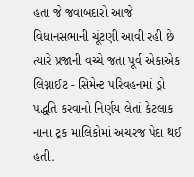હતા જે જવાબદારો આજે વિધાનસભાની ચૂંટણી આવી રહી છે ત્યારે પ્રજાની વચ્ચે જતા પૂર્વ એકાએક લિગ્નાઈટ - સિમેન્ટ પરિવહનમાં ડ્રો પદ્ધતિ કરવાનો નિર્ણય લેતાં કેટલાક નાના ટ્રક માલિકોમાં અચરજ પેદા થઈ હતી.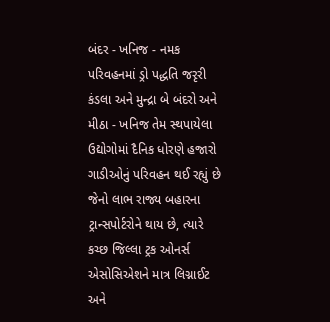બંદર - ખનિજ - નમક પરિવહનમાં ડ્રો પદ્ધતિ જરૃરી
કંડલા અને મુન્દ્રા બે બંદરો અને મીઠા - ખનિજ તેમ સ્થપાયેલા ઉદ્યોગોમાં દૈનિક ધોરણે હજારો ગાડીઓનું પરિવહન થઈ રહ્યું છે જેનો લાભ રાજ્ય બહારના ટ્રાન્સપોર્ટરોને થાય છે, ત્યારે કચ્છ જિલ્લા ટ્રક ઓનર્સ એસોસિએશને માત્ર લિગ્નાઈટ અને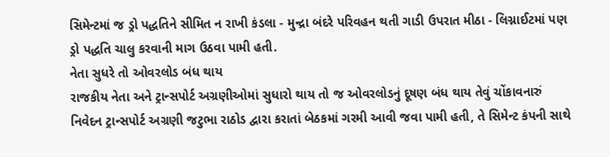સિમેન્ટમાં જ ડ્રો પદ્ધતિને સીમિત ન રાખી કંડલા - મુન્દ્રા બંદરે પરિવહન થતી ગાડી ઉપરાત મીઠા - લિગ્નાઈટમાં પણ ડ્રો પદ્ધતિ ચાલુ કરવાની માગ ઉઠવા પામી હતી.
નેતા સુધરે તો ઓવરલોડ બંધ થાય
રાજકીય નેતા અને ટ્રાન્સપોર્ટ અગ્રણીઓમાં સુધારો થાય તો જ ઓવરલોડનું દૂષણ બંધ થાય તેવું ચોંકાવનારું નિવેદન ટ્રાન્સપોર્ટ અગ્રણી જટુભા રાઠોડ દ્વારા કરાતાં બેઠકમાં ગરમી આવી જવા પામી હતી, તે સિમેન્ટ કંપની સાથે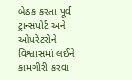બેઠક કરતા પૂર્વ ટ્રાન્સપોર્ટ અને ઓપરેટરોને વિશ્વાસમાં લઈને કામગીરી કરવા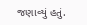જણાવ્યું હતું.